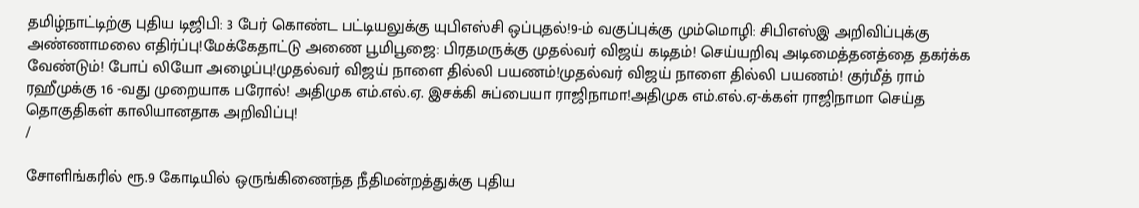தமிழ்நாட்டிற்கு புதிய டிஜிபி: 3 பேர் கொண்ட பட்டியலுக்கு யுபிஎஸ்சி ஒப்புதல்!9-ம் வகுப்புக்கு மும்மொழி: சிபிஎஸ்இ அறிவிப்புக்கு அண்ணாமலை எதிர்ப்பு!மேக்கேதாட்டு அணை பூமிபூஜை: பிரதமருக்கு முதல்வர் விஜய் கடிதம்! செய்யறிவு அடிமைத்தனத்தை தகர்க்க வேண்டும்! போப் லியோ அழைப்பு!முதல்வர் விஜய் நாளை தில்லி பயணம்!முதல்வர் விஜய் நாளை தில்லி பயணம்! குர்மீத் ராம் ரஹீமுக்கு 16 -வது முறையாக பரோல்! அதிமுக எம்.எல்.ஏ. இசக்கி சுப்பையா ராஜிநாமா!அதிமுக எம்.எல்.ஏ-க்கள் ராஜிநாமா செய்த தொகுதிகள் காலியானதாக அறிவிப்பு!
/

சோளிங்கரில் ரூ.9 கோடியில் ஒருங்கிணைந்த நீதிமன்றத்துக்கு புதிய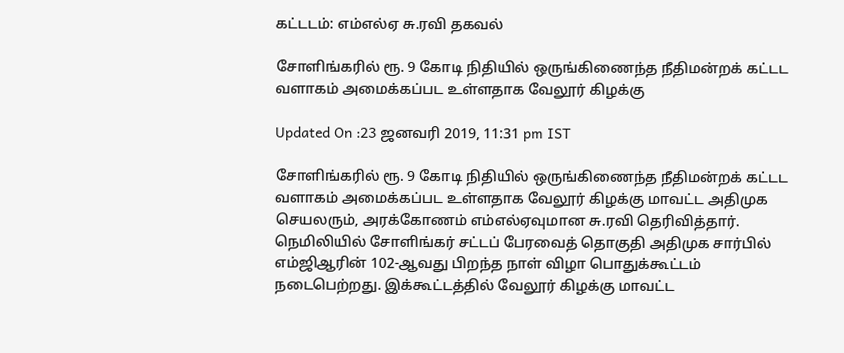கட்டடம்: எம்எல்ஏ சு.ரவி தகவல்

சோளிங்கரில் ரூ. 9 கோடி நிதியில் ஒருங்கிணைந்த நீதிமன்றக் கட்டட வளாகம் அமைக்கப்பட உள்ளதாக வேலூர் கிழக்கு

Updated On :23 ஜனவரி 2019, 11:31 pm IST

சோளிங்கரில் ரூ. 9 கோடி நிதியில் ஒருங்கிணைந்த நீதிமன்றக் கட்டட வளாகம் அமைக்கப்பட உள்ளதாக வேலூர் கிழக்கு மாவட்ட அதிமுக செயலரும், அரக்கோணம் எம்எல்ஏவுமான சு.ரவி தெரிவித்தார்.
நெமிலியில் சோளிங்கர் சட்டப் பேரவைத் தொகுதி அதிமுக சார்பில் எம்ஜிஆரின் 102-ஆவது பிறந்த நாள் விழா பொதுக்கூட்டம் நடைபெற்றது. இக்கூட்டத்தில் வேலூர் கிழக்கு மாவட்ட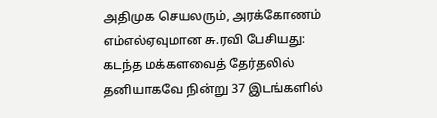அதிமுக செயலரும், அரக்கோணம் எம்எல்ஏவுமான சு.ரவி பேசியது:
கடந்த மக்களவைத் தேர்தலில் தனியாகவே நின்று 37 இடங்களில்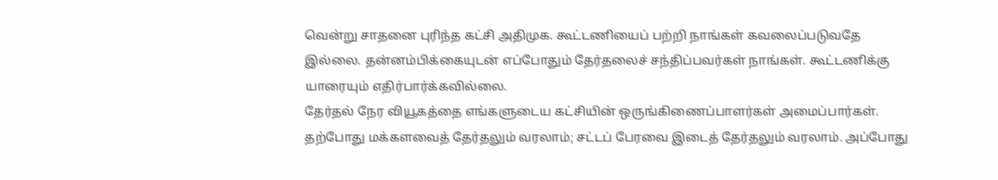வென்று சாதனை புரிந்த கட்சி அதிமுக. கூட்டணியைப் பற்றி நாங்கள் கவலைப்படுவதே இல்லை. தன்னம்பிக்கையுடன் எப்போதும் தேர்தலைச் சந்திப்பவர்கள் நாங்கள். கூட்டணிக்கு யாரையும் எதிர்பார்க்கவில்லை.
தேர்தல் நேர வியூகத்தை எங்களுடைய கட்சியின் ஒருங்கிணைப்பாளர்கள் அமைப்பார்கள்.
தற்போது மக்களவைத் தேர்தலும் வரலாம்; சட்டப் பேரவை இடைத் தேர்தலும் வரலாம். அப்போது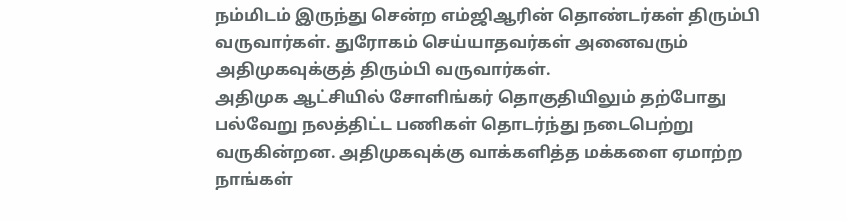நம்மிடம் இருந்து சென்ற எம்ஜிஆரின் தொண்டர்கள் திரும்பி வருவார்கள். துரோகம் செய்யாதவர்கள் அனைவரும் அதிமுகவுக்குத் திரும்பி வருவார்கள்.
அதிமுக ஆட்சியில் சோளிங்கர் தொகுதியிலும் தற்போது பல்வேறு நலத்திட்ட பணிகள் தொடர்ந்து நடைபெற்று வருகின்றன. அதிமுகவுக்கு வாக்களித்த மக்களை ஏமாற்ற நாங்கள்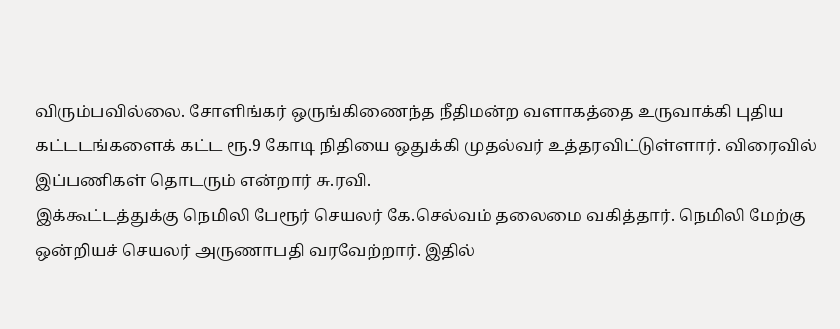விரும்பவில்லை. சோளிங்கர் ஒருங்கிணைந்த நீதிமன்ற வளாகத்தை உருவாக்கி புதிய கட்டடங்களைக் கட்ட ரூ.9 கோடி நிதியை ஒதுக்கி முதல்வர் உத்தரவிட்டுள்ளார். விரைவில் இப்பணிகள் தொடரும் என்றார் சு.ரவி.
இக்கூட்டத்துக்கு நெமிலி பேரூர் செயலர் கே.செல்வம் தலைமை வகித்தார். நெமிலி மேற்கு ஒன்றியச் செயலர் அருணாபதி வரவேற்றார். இதில்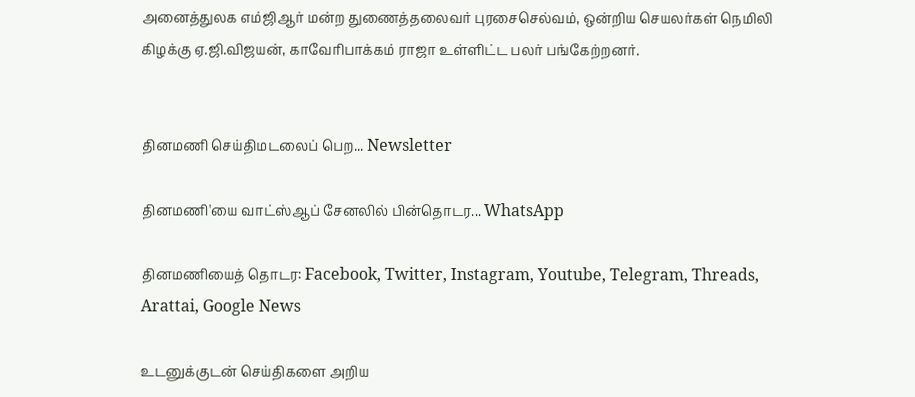அனைத்துலக எம்ஜிஆர் மன்ற துணைத்தலைவர் புரசைசெல்வம், ஒன்றிய செயலர்கள் நெமிலி கிழக்கு ஏ.ஜி.விஜயன், காவேரிபாக்கம் ராஜா உள்ளிட்ட பலர் பங்கேற்றனர்.


தினமணி செய்திமடலைப் பெற... Newsletter

தினமணி'யை வாட்ஸ்ஆப் சேனலில் பின்தொடர... WhatsApp

தினமணியைத் தொடர: Facebook, Twitter, Instagram, Youtube, Telegram, Threads, Arattai, Google News

உடனுக்குடன் செய்திகளை அறிய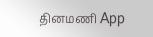தினமணி App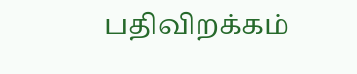பதிவிறக்கம்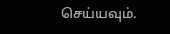செய்யவும்.